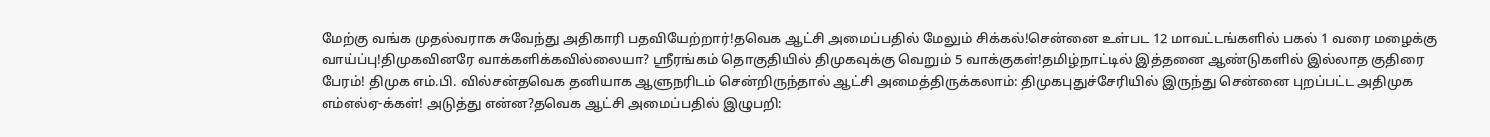மேற்கு வங்க முதல்வராக சுவேந்து அதிகாரி பதவியேற்றார்!தவெக ஆட்சி அமைப்பதில் மேலும் சிக்கல்!சென்னை உள்பட 12 மாவட்டங்களில் பகல் 1 வரை மழைக்கு வாய்ப்பு!திமுகவினரே வாக்களிக்கவில்லையா? ஸ்ரீரங்கம் தொகுதியில் திமுகவுக்கு வெறும் 5 வாக்குகள்!தமிழ்நாட்டில் இத்தனை ஆண்டுகளில் இல்லாத குதிரை பேரம்! திமுக எம்.பி. வில்சன்தவெக தனியாக ஆளுநரிடம் சென்றிருந்தால் ஆட்சி அமைத்திருக்கலாம்: திமுகபுதுச்சேரியில் இருந்து சென்னை புறப்பட்ட அதிமுக எம்எல்ஏ-க்கள்! அடுத்து என்ன?தவெக ஆட்சி அமைப்பதில் இழுபறி: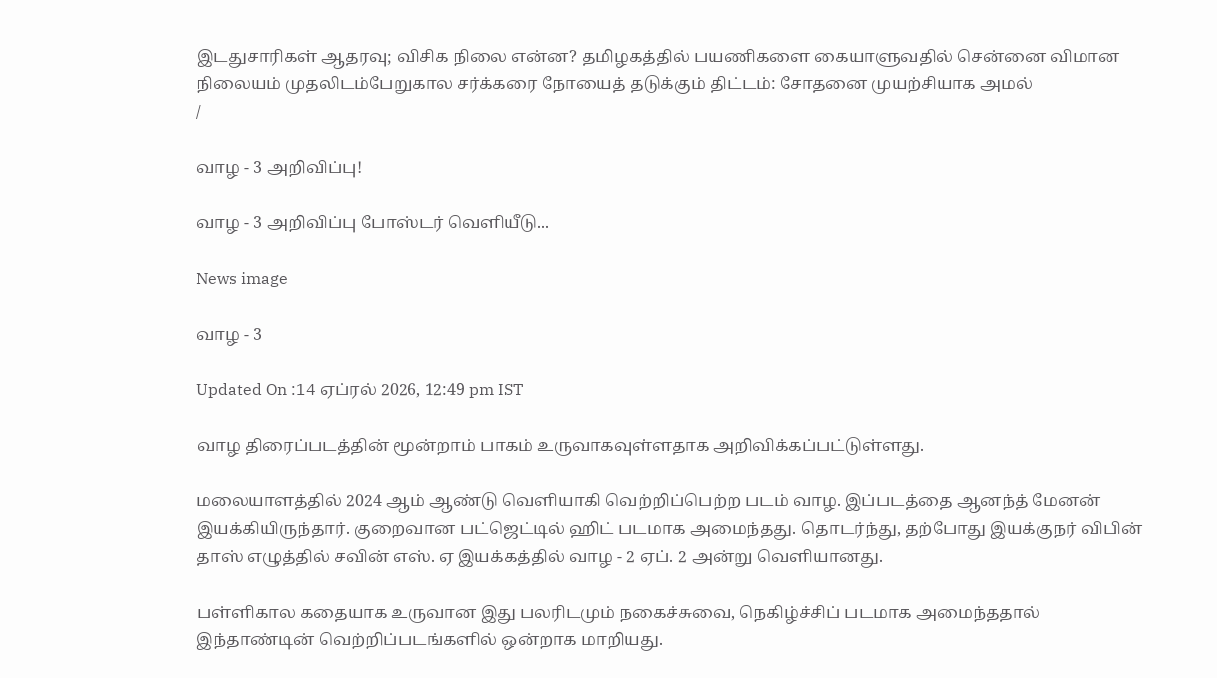இடதுசாரிகள் ஆதரவு; விசிக நிலை என்ன? தமிழகத்தில் பயணிகளை கையாளுவதில் சென்னை விமான நிலையம் முதலிடம்பேறுகால சர்க்கரை நோயைத் தடுக்கும் திட்டம்: சோதனை முயற்சியாக அமல்
/

வாழ - 3 அறிவிப்பு!

வாழ - 3 அறிவிப்பு போஸ்டர் வெளியீடு...

News image

வாழ - 3

Updated On :14 ஏப்ரல் 2026, 12:49 pm IST

வாழ திரைப்படத்தின் மூன்றாம் பாகம் உருவாகவுள்ளதாக அறிவிக்கப்பட்டுள்ளது.

மலையாளத்தில் 2024 ஆம் ஆண்டு வெளியாகி வெற்றிப்பெற்ற படம் வாழ. இப்படத்தை ஆனந்த் மேனன் இயக்கியிருந்தார். குறைவான பட்ஜெட்டில் ஹிட் படமாக அமைந்தது. தொடர்ந்து, தற்போது இயக்குநர் விபின் தாஸ் எழுத்தில் சவின் எஸ். ஏ இயக்கத்தில் வாழ - 2 ஏப். 2 அன்று வெளியானது.

பள்ளிகால கதையாக உருவான இது பலரிடமும் நகைச்சுவை, நெகிழ்ச்சிப் படமாக அமைந்ததால் இந்தாண்டின் வெற்றிப்படங்களில் ஒன்றாக மாறியது.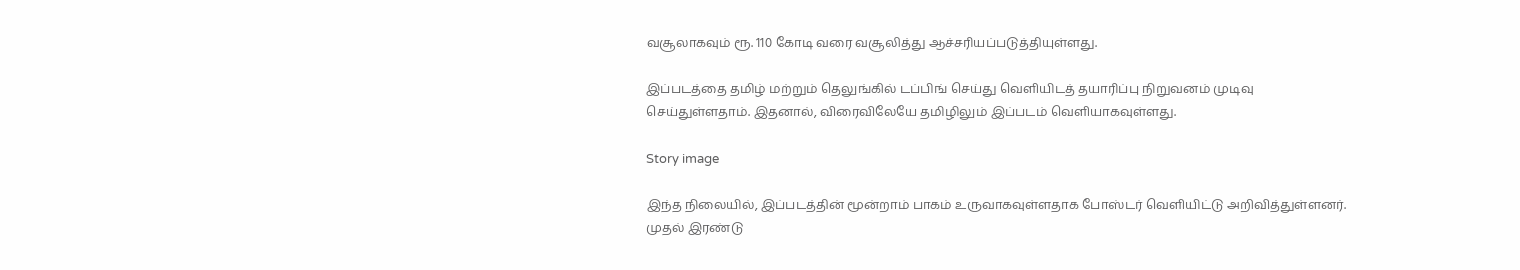வசூலாகவும் ரூ. 110 கோடி வரை வசூலித்து ஆச்சரியப்படுத்தியுள்ளது.

இப்படத்தை தமிழ் மற்றும் தெலுங்கில் டப்பிங் செய்து வெளியிடத் தயாரிப்பு நிறுவனம் முடிவு செய்துள்ளதாம். இதனால், விரைவிலேயே தமிழிலும் இப்படம் வெளியாகவுள்ளது.

Story image

இந்த நிலையில், இப்படத்தின் மூன்றாம் பாகம் உருவாகவுள்ளதாக போஸ்டர் வெளியிட்டு அறிவித்துள்ளனர். முதல் இரண்டு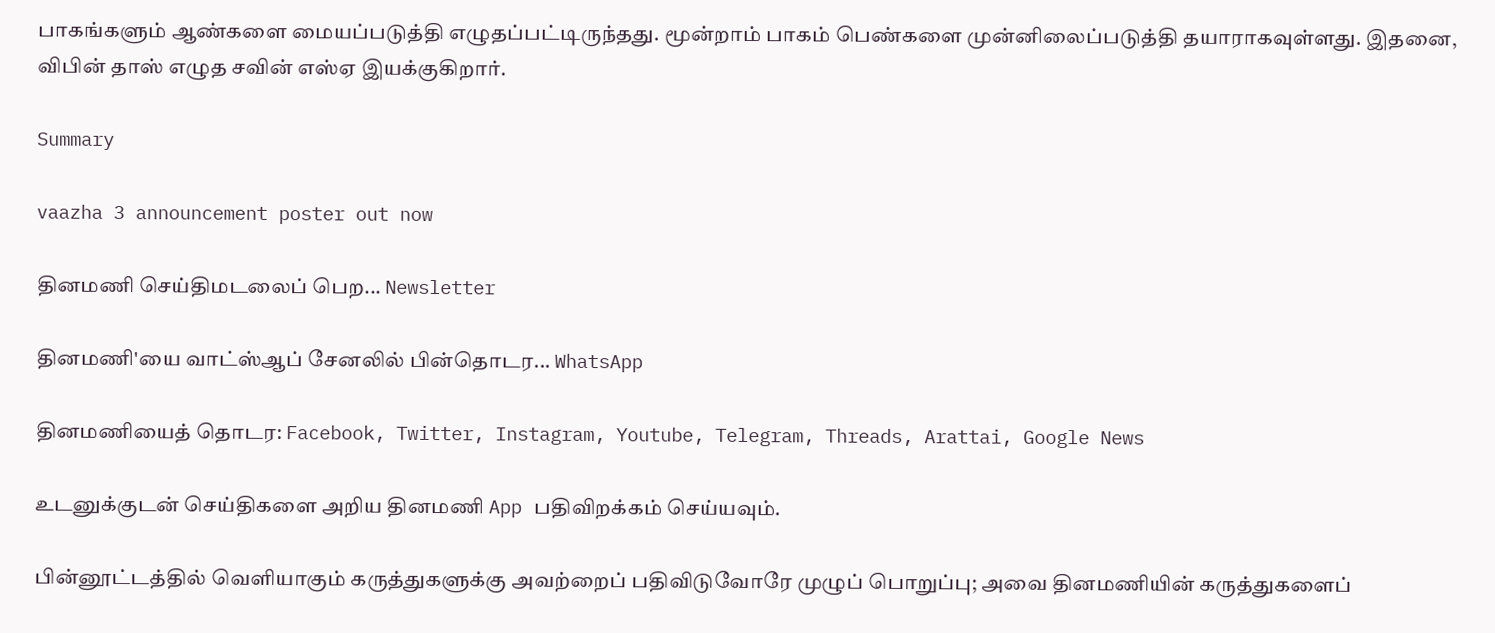பாகங்களும் ஆண்களை மையப்படுத்தி எழுதப்பட்டிருந்தது. மூன்றாம் பாகம் பெண்களை முன்னிலைப்படுத்தி தயாராகவுள்ளது. இதனை, விபின் தாஸ் எழுத சவின் எஸ்ஏ இயக்குகிறார்.

Summary

vaazha 3 announcement poster out now

தினமணி செய்திமடலைப் பெற... Newsletter

தினமணி'யை வாட்ஸ்ஆப் சேனலில் பின்தொடர... WhatsApp

தினமணியைத் தொடர: Facebook, Twitter, Instagram, Youtube, Telegram, Threads, Arattai, Google News

உடனுக்குடன் செய்திகளை அறிய தினமணி App பதிவிறக்கம் செய்யவும்.

பின்னூட்டத்தில் வெளியாகும் கருத்துகளுக்கு அவற்றைப் பதிவிடுவோரே முழுப் பொறுப்பு; அவை தினமணியின் கருத்துகளைப்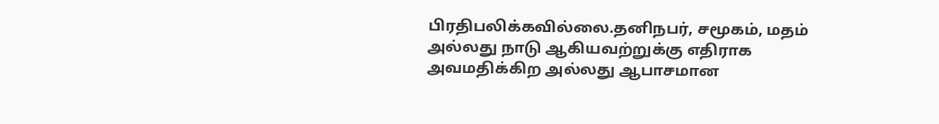பிரதிபலிக்கவில்லை.தனிநபர், சமூகம், மதம் அல்லது நாடு ஆகியவற்றுக்கு எதிராக அவமதிக்கிற அல்லது ஆபாசமான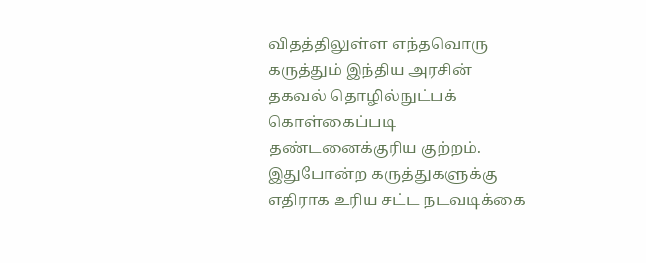விதத்திலுள்ள எந்தவொரு கருத்தும் இந்திய அரசின் தகவல் தொழில்நுட்பக் கொள்கைப்படி தண்டனைக்குரிய குற்றம். இதுபோன்ற கருத்துகளுக்கு எதிராக உரிய சட்ட நடவடிக்கை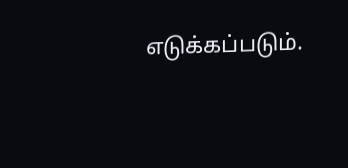எடுக்கப்படும்.